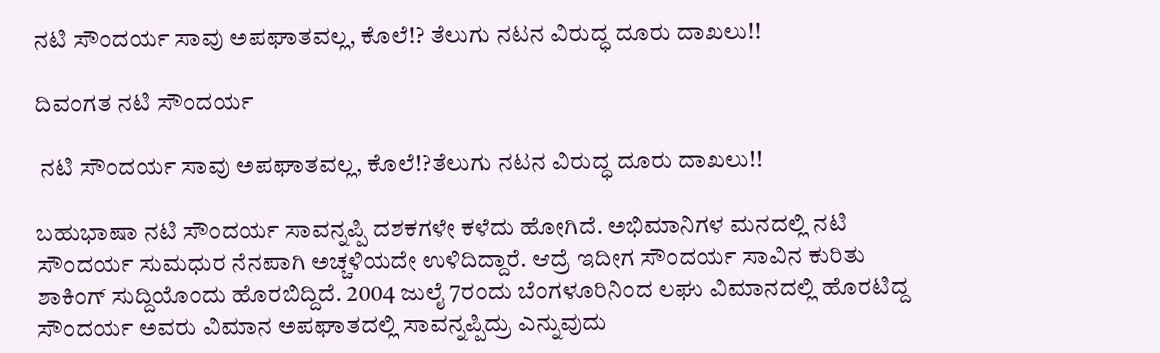ನಟಿ ಸೌಂದರ್ಯ ಸಾವು ಅಪಘಾತವಲ್ಲ, ಕೊಲೆ!? ತೆಲುಗು ನಟನ ವಿರುದ್ಧ ದೂರು ದಾಖಲು!!

ದಿವಂಗತ ನಟಿ ಸೌಂದರ್ಯ

 ನಟಿ ಸೌಂದರ್ಯ ಸಾವು ಅಪಘಾತವಲ್ಲ, ಕೊಲೆ!?ತೆಲುಗು ನಟನ ವಿರುದ್ಧ ದೂರು ದಾಖಲು!!

ಬಹುಭಾಷಾ ನಟಿ ಸೌಂದರ್ಯ ಸಾವನ್ನಪ್ಪಿ ದಶಕಗಳೇ ಕಳೆದು ಹೋಗಿದೆ. ಅಭಿಮಾನಿಗಳ ಮನದಲ್ಲಿ ನಟಿ ಸೌಂದರ್ಯ ಸುಮಧುರ ನೆನಪಾಗಿ ಅಚ್ಚಳಿಯದೇ ಉಳಿದಿದ್ದಾರೆ. ಆದ್ರೆ ಇದೀಗ ಸೌಂದರ್ಯ ಸಾವಿನ ಕುರಿತು ಶಾಕಿಂಗ್ ಸುದ್ದಿಯೊಂದು ಹೊರಬಿದ್ದಿದೆ. 2004 ಜುಲೈ 7ರಂದು ಬೆಂಗಳೂರಿನಿಂದ ಲಘು ವಿಮಾನದಲ್ಲಿ ಹೊರಟಿದ್ದ ಸೌಂದರ್ಯ ಅವರು ವಿಮಾನ ಅಪಘಾತದಲ್ಲಿ ಸಾವನ್ನಪ್ಪಿದ್ರು ಎನ್ನುವುದು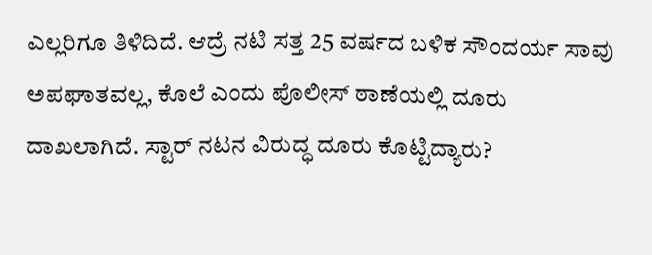ಎಲ್ಲರಿಗೂ ತಿಳಿದಿದೆ. ಆದ್ರೆ ನಟಿ ಸತ್ತ 25 ವರ್ಷದ ಬಳಿಕ ಸೌಂದರ್ಯ ಸಾವು ಅಪಘಾತವಲ್ಲ, ಕೊಲೆ ಎಂದು ಪೊಲೀಸ್ ಠಾಣೆಯಲ್ಲಿ ದೂರು ದಾಖಲಾಗಿದೆ. ಸ್ಟಾರ್ ನಟನ ವಿರುದ್ಧ ದೂರು ಕೊಟ್ಟಿದ್ಯಾರು?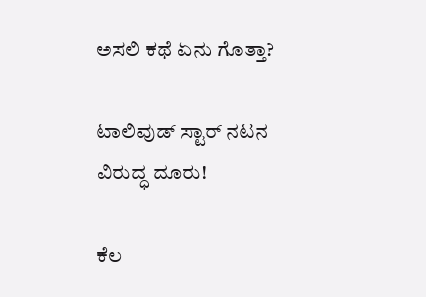ಅಸಲಿ ಕಥೆ ಏನು ಗೊತ್ತಾ?

ಟಾಲಿವುಡ್ ಸ್ಟಾರ್ ನಟನ ವಿರುದ್ಧ ದೂರು!

ಕೆಲ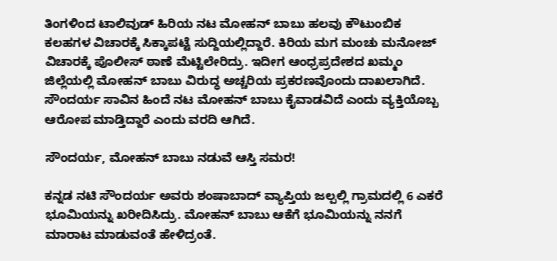ತಿಂಗಳಿಂದ ಟಾಲಿವುಡ್ ಹಿರಿಯ ನಟ ಮೋಹನ್ ಬಾಬು ಹಲವು ಕೌಟುಂಬಿಕ ಕಲಹಗಳ ವಿಚಾರಕ್ಕೆ ಸಿಕ್ಕಾಪಟ್ಟೆ ಸುದ್ದಿಯಲ್ಲಿದ್ದಾರೆ. ಕಿರಿಯ ಮಗ ಮಂಚು ಮನೋಜ್ ವಿಚಾರಕ್ಕೆ ಪೊಲೀಸ್ ಠಾಣೆ ಮೆಟ್ಟಿಲೇರಿದ್ರು. ಇದೀಗ ಆಂಧ್ರಪ್ರದೇಶದ ಖಮ್ಮಂ ಜಿಲ್ಲೆಯಲ್ಲಿ ಮೋಹನ್ ಬಾಬು ವಿರುದ್ಧ ಅಚ್ಚರಿಯ ಪ್ರಕರಣವೊಂದು ದಾಖಲಾಗಿದೆ. ಸೌಂದರ್ಯ ಸಾವಿನ ಹಿಂದೆ ನಟ ಮೋಹನ್ ಬಾಬು ಕೈವಾಡವಿದೆ ಎಂದು ವ್ಯಕ್ತಿಯೊಬ್ಬ ಆರೋಪ ಮಾಡ್ತಿದ್ದಾರೆ ಎಂದು ವರದಿ ಆಗಿದೆ.

ಸೌಂದರ್ಯ, ಮೋಹನ್ ಬಾಬು ನಡುವೆ ಆಸ್ತಿ ಸಮರ!

ಕನ್ನಡ ನಟಿ ಸೌಂದರ್ಯ ಅವರು ಶಂಷಾಬಾದ್ ವ್ಯಾಪ್ತಿಯ ಜಲ್ಪಲ್ಲಿ ಗ್ರಾಮದಲ್ಲಿ 6 ಎಕರೆ ಭೂಮಿಯನ್ನು ಖರೀದಿಸಿದ್ರು. ಮೋಹನ್ ಬಾಬು ಆಕೆಗೆ ಭೂಮಿಯನ್ನು ನನಗೆ ಮಾರಾಟ ಮಾಡುವಂತೆ ಹೇಳಿದ್ರಂತೆ.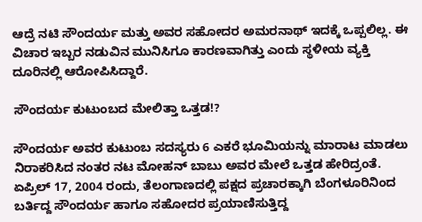ಆದ್ರೆ ನಟಿ ಸೌಂದರ್ಯ ಮತ್ತು ಅವರ ಸಹೋದರ ಅಮರನಾಥ್ ಇದಕ್ಕೆ ಒಪ್ಪಲಿಲ್ಲ. ಈ ವಿಚಾರ ಇಬ್ಬರ ನಡುವಿನ ಮುನಿಸಿಗೂ ಕಾರಣವಾಗಿತ್ತು ಎಂದು ಸ್ಥಳೀಯ ವ್ಯಕ್ತಿ ದೂರಿನಲ್ಲಿ ಆರೋಪಿಸಿದ್ದಾರೆ.

ಸೌಂದರ್ಯ ಕುಟುಂಬದ ಮೇಲಿತ್ತಾ ಒತ್ತಡ!?

ಸೌಂದರ್ಯ ಅವರ ಕುಟುಂಬ ಸದಸ್ಯರು 6 ಎಕರೆ ಭೂಮಿಯನ್ನು ಮಾರಾಟ ಮಾಡಲು ನಿರಾಕರಿಸಿದ ನಂತರ ನಟ ಮೋಹನ್ ಬಾಬು ಅವರ ಮೇಲೆ ಒತ್ತಡ ಹೇರಿದ್ರಂತೆ. ಏಪ್ರಿಲ್ 17, 2004 ರಂದು, ತೆಲಂಗಾಣದಲ್ಲಿ ಪಕ್ಷದ ಪ್ರಚಾರಕ್ಕಾಗಿ ಬೆಂಗಳೂರಿನಿಂದ ಬರ್ತಿದ್ದ ಸೌಂದರ್ಯ ಹಾಗೂ ಸಹೋದರ ಪ್ರಯಾಣಿಸುತ್ತಿದ್ದ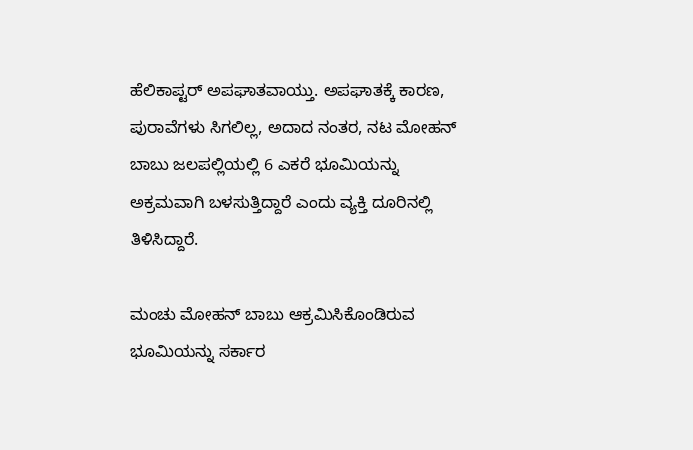ಹೆಲಿಕಾಪ್ಟರ್ ಅಪಘಾತವಾಯ್ತು. ಅಪಘಾತಕ್ಕೆ ಕಾರಣ, ಪುರಾವೆಗಳು ಸಿಗಲಿಲ್ಲ, ಅದಾದ ನಂತರ, ನಟ ಮೋಹನ್ ಬಾಬು ಜಲಪಲ್ಲಿಯಲ್ಲಿ 6 ಎಕರೆ ಭೂಮಿಯನ್ನು ಅಕ್ರಮವಾಗಿ ಬಳಸುತ್ತಿದ್ದಾರೆ ಎಂದು ವ್ಯಕ್ತಿ ದೂರಿನಲ್ಲಿ ತಿಳಿಸಿದ್ದಾರೆ.

ಮಂಚು ಮೋಹನ್ ಬಾಬು ಆಕ್ರಮಿಸಿಕೊಂಡಿರುವ ಭೂಮಿಯನ್ನು ಸರ್ಕಾರ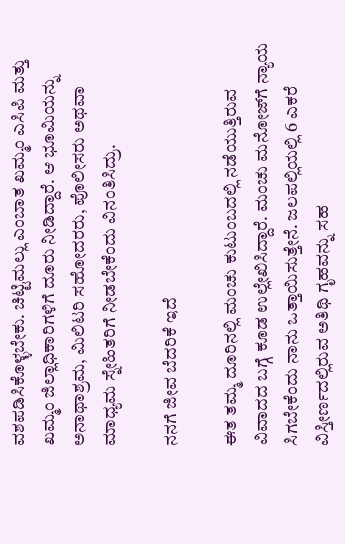ವಶಪಡಿಸಿಕೊಳ್ಳಬೇಕು. ಚಿಟ್ಟಿಮಲ್ಲು ಎಂಬಾತ ಖಮ್ಮಂ ಎಸಿಪಿ ಮತ್ತು ಖಮ್ಮಂ ಜಿಲ್ಲಾಧಿಕಾರಿಗಳಿಗೆ ದೂರು ನೀಡಿದ್ದಾರೆ. ಆ ಭೂಮಿಯನ್ನು ಅನಾಥಾಶ್ರಮ, ಮಿಲಿಟರಿ ಸಹೋದರರು, ಪೊಲೀಸರು ಅಥವಾ ಮಾಧ್ಯಮ ಸ್ನೇಹಿತರಿಗೆ ನೀಡಬೇಕೆಂದು ವಿನಂತಿಸಿದ್ರು.

ನನಗೆ ಜೀವ ಬೆದರಿಕೆ ಇದೆ

ಈತ ತಮ್ಮ ದೂರಿನಲ್ಲಿ ಮಂಚು ಕುಟುಂಬದಲ್ಲಿ ನಡೆಯುತ್ತಿರುವ ವಿವಾದದ ಬಗ್ಗೆ ಕೂಡ ಉಲ್ಲೇಖಿಸಿದ್ದಾರೆ. ಮಂಚು ಮನೋಜ್‌ಗೆ ನ್ಯಾಯ ಸಿಗಬೇಕೆಂದು ನಾನು ಒತ್ತಾಯಿಸುತ್ತೇನೆ. ಜಲಪಲ್ಲಿಯಲ್ಲಿ 6 ಎಕರೆ ವಿಸ್ತೀರ್ಣದಲ್ಲಿರುವ ಅತಿಥಿ ಗೃಹವನ್ನು ಸಹ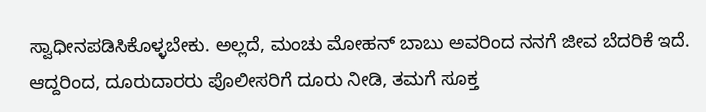ಸ್ವಾಧೀನಪಡಿಸಿಕೊಳ್ಳಬೇಕು. ಅಲ್ಲದೆ, ಮಂಚು ಮೋಹನ್ ಬಾಬು ಅವರಿಂದ ನನಗೆ ಜೀವ ಬೆದರಿಕೆ ಇದೆ. ಆದ್ದರಿಂದ, ದೂರುದಾರರು ಪೊಲೀಸರಿಗೆ ದೂರು ನೀಡಿ, ತಮಗೆ ಸೂಕ್ತ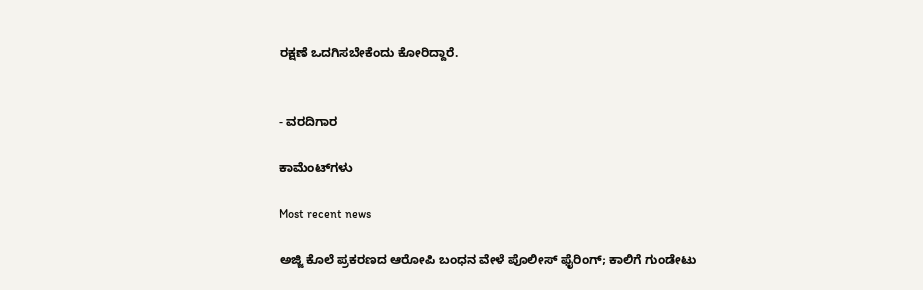ರಕ್ಷಣೆ ಒದಗಿಸಬೇಕೆಂದು ಕೋರಿದ್ದಾರೆ.


- ವರದಿಗಾರ

ಕಾಮೆಂಟ್‌ಗಳು

Most recent news

ಅಜ್ಜಿ ಕೊಲೆ ಪ್ರಕರಣದ ಆರೋಪಿ ಬಂಧನ ವೇಳೆ ಪೊಲೀಸ್ ಫೈರಿಂಗ್; ಕಾಲಿಗೆ ಗುಂಡೇಟು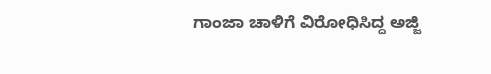ಗಾಂಜಾ ಚಾಳಿಗೆ ವಿರೋಧಿಸಿದ್ದ ಅಜ್ಜಿ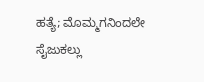ಹತ್ಯೆ; ಮೊಮ್ಮಗನಿಂದಲೇ ಸೈಜುಕಲ್ಲು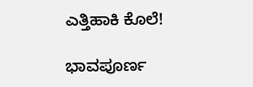ಎತ್ತಿಹಾಕಿ ಕೊಲೆ!

ಭಾವಪೂರ್ಣ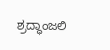ಶ್ರದ್ಧಾಂಜಲಿ